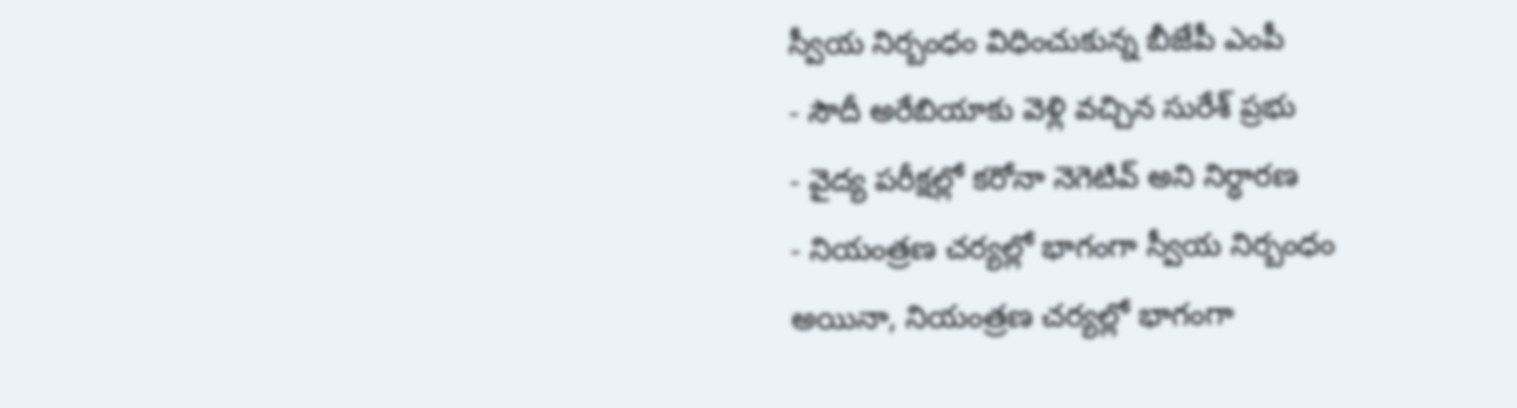స్వీయ నిర్బంధం విధించుకున్న బీజేపీ ఎంపీ
- సౌదీ అరేబియాకు వెళ్లి వచ్చిన సురేశ్ ప్రభు
- వైద్య పరీక్షల్లో కరోనా నెగెటివ్ అని నిర్ధారణ
- నియంత్రణ చర్యల్లో భాగంగా స్వీయ నిర్బంధం
అయినా, నియంత్రణ చర్యల్లో భాగంగా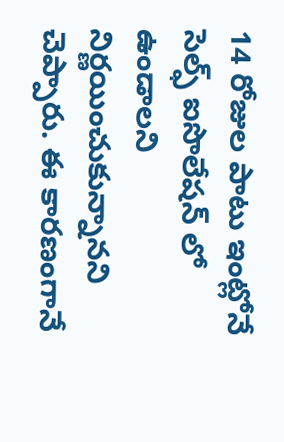14 రోజుల పాటు ఇంట్లోనే సెల్ఫ్ ఐసొలేషన్ లో ఉండాలని నిర్ణయించుకున్నానని చెప్పారు. ఈ కారణంగానే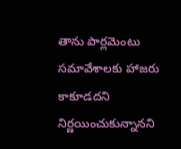తాను పార్లమెంటు సమావేశాలకు హాజరు కాకూడదని నిర్ణయించుకున్నానని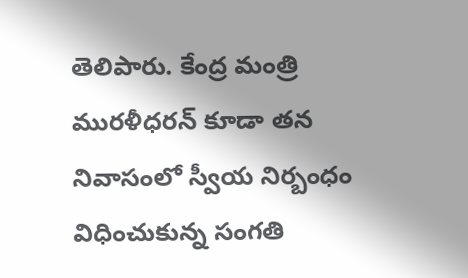తెలిపారు. కేంద్ర మంత్రి మురళీధరన్ కూడా తన నివాసంలో స్వీయ నిర్బంధం విధించుకున్న సంగతి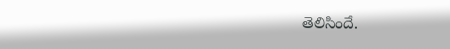తెలిసిందే.